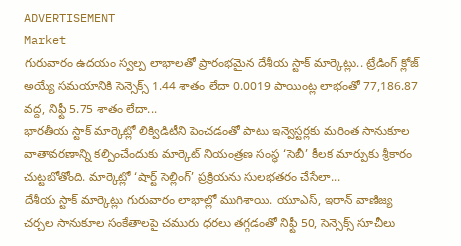ADVERTISEMENT
Market
గురువారం ఉదయం స్వల్ప లాభాలతో ప్రారంభమైన దేశీయ స్టాక్ మార్కెట్లు.. ట్రేడింగ్ క్లోజ్ అయ్యే సమయానికి సెన్సెక్స్ 1.44 శాతం లేదా 0.0019 పాయింట్ల లాభంతో 77,186.87 వద్ద, నిఫ్టీ 5.75 శాతం లేదా...
భారతీయ స్టాక్ మార్కెట్లో లిక్విడిటీని పెంచడంతో పాటు ఇన్వెస్టర్లకు మరింత సానుకూల వాతావరణాన్ని కల్పించేందుకు మార్కెట్ నియంత్రణ సంస్థ ‘సెబీ’ కీలక మార్పుకు శ్రీకారం చుట్టబోతోంది. మార్కెట్లో ‘షార్ట్ సెల్లింగ్’ ప్రక్రియను సులభతరం చేసేలా...
దేశీయ స్టాక్ మార్కెట్లు గురువారం లాభాల్లో ముగిశాయి. యూఎస్, ఇరాన్ వాణిజ్య చర్చల సానుకూల సంకేతాలపై చమురు ధరలు తగ్గడంతో నిఫ్టీ 50, సెన్సెక్స్ సూచీలు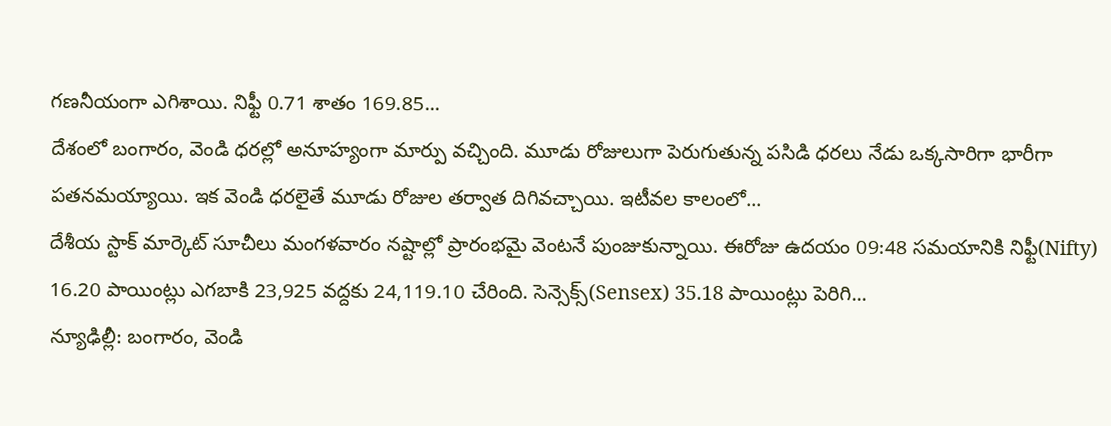గణనీయంగా ఎగిశాయి. నిఫ్టీ 0.71 శాతం 169.85...
దేశంలో బంగారం, వెండి ధరల్లో అనూహ్యంగా మార్పు వచ్చింది. మూడు రోజులుగా పెరుగుతున్న పసిడి ధరలు నేడు ఒక్కసారిగా భారీగా పతనమయ్యాయి. ఇక వెండి ధరలైతే మూడు రోజుల తర్వాత దిగివచ్చాయి. ఇటీవల కాలంలో...
దేశీయ స్టాక్ మార్కెట్ సూచీలు మంగళవారం నష్టాల్లో ప్రారంభమై వెంటనే పుంజుకున్నాయి. ఈరోజు ఉదయం 09:48 సమయానికి నిఫ్టీ(Nifty) 16.20 పాయింట్లు ఎగబాకి 23,925 వద్దకు 24,119.10 చేరింది. సెన్సెక్స్(Sensex) 35.18 పాయింట్లు పెరిగి...
న్యూఢిల్లీ: బంగారం, వెండి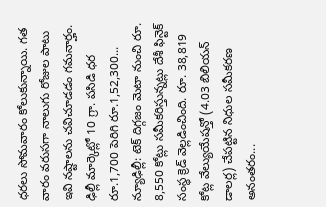ధరలు సోమవారం కోలుకున్నాయి. గత వారం వరుసగా నాలుగు రోజుల పాటు ఇవి నష్టాలను చవిచూడడం గమనార్హం. ఢిల్లీ మార్కెట్లో 10 గ్రా. పసిడి ధర రూ.1,700 పెరిగి రూ.1,52,300...
న్యూఢిల్లీ: టెక్ దిగ్గజం మెటా నుంచి రూ. 8,550 కోట్లు సమీకరిస్తున్నట్లు దేశీ ఫిన్టెక్ సంస్థ క్రెడ్ వెల్లడించింది. రూ. 38,819 కోట్ల వేల్యుయేషన్తో (4.03 బిలియన్ డాలర్ల) చేపట్టిన నిధుల సమీకరణ అనంతరం...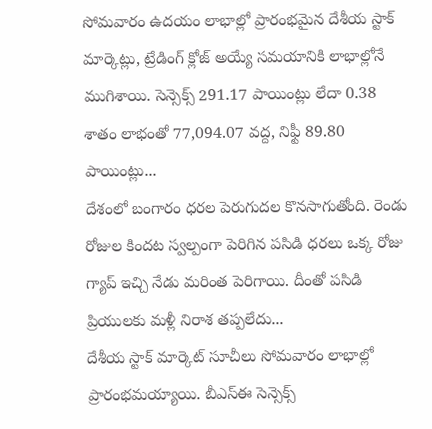సోమవారం ఉదయం లాభాల్లో ప్రారంభమైన దేశీయ స్టాక్ మార్కెట్లు, ట్రేడింగ్ క్లోజ్ అయ్యే సమయానికి లాభాల్లోనే ముగిశాయి. సెన్సెక్స్ 291.17 పాయింట్లు లేదా 0.38 శాతం లాభంతో 77,094.07 వద్ద, నిఫ్టీ 89.80 పాయింట్లు...
దేశంలో బంగారం ధరల పెరుగుదల కొనసాగుతోంది. రెండు రోజుల కిందట స్వల్పంగా పెరిగిన పసిడి ధరలు ఒక్క రోజు గ్యాప్ ఇచ్చి నేడు మరింత పెరిగాయి. దీంతో పసిడి ప్రియులకు మళ్లీ నిరాశ తప్పలేదు...
దేశీయ స్టాక్ మార్కెట్ సూచీలు సోమవారం లాభాల్లో ప్రారంభమయ్యాయి. బీఎస్ఈ సెన్సెక్స్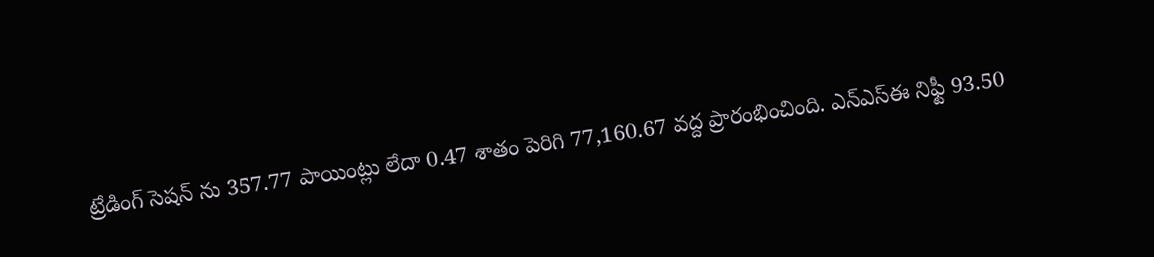ట్రేడింగ్ సెషన్ ను 357.77 పాయింట్లు లేదా 0.47 శాతం పెరిగి 77,160.67 వద్ద ప్రారంభించింది. ఎన్ఎస్ఈ నిఫ్టీ 93.50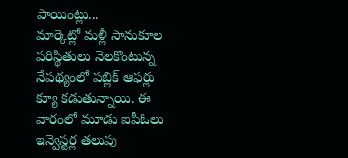పాయింట్లు...
మార్కెట్లో మళ్లీ సానుకూల పరిస్థితులు నెలకొంటున్న నేపథ్యంలో పబ్లిక్ ఆఫర్లు క్యూ కడుతున్నాయి. ఈ వారంలో మూడు ఐపీఓలు ఇన్వెస్టర్ల తలుపు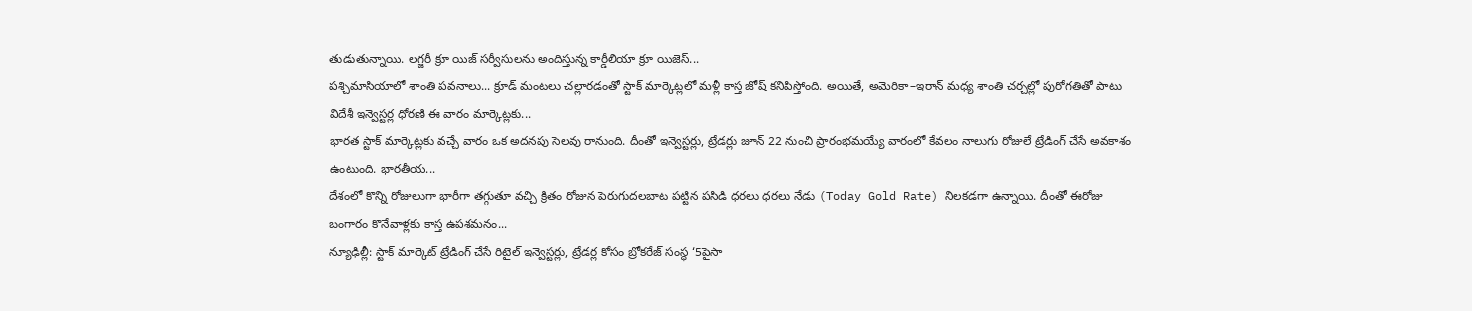తుడుతున్నాయి. లగ్జరీ క్రూ యిజ్ సర్వీసులను అందిస్తున్న కార్డీలియా క్రూ యిజెస్...
పశ్చిమాసియాలో శాంతి పవనాలు... క్రూడ్ మంటలు చల్లారడంతో స్టాక్ మార్కెట్లలో మళ్లీ కాస్త జోష్ కనిపిస్తోంది. అయితే, అమెరికా–ఇరాన్ మధ్య శాంతి చర్చల్లో పురోగతితో పాటు విదేశీ ఇన్వెస్టర్ల ధోరణి ఈ వారం మార్కెట్లకు...
భారత స్టాక్ మార్కెట్లకు వచ్చే వారం ఒక అదనపు సెలవు రానుంది. దీంతో ఇన్వెస్టర్లు, ట్రేడర్లు జూన్ 22 నుంచి ప్రారంభమయ్యే వారంలో కేవలం నాలుగు రోజులే ట్రేడింగ్ చేసే అవకాశం ఉంటుంది. భారతీయ...
దేశంలో కొన్ని రోజులుగా భారీగా తగ్గుతూ వచ్చి క్రితం రోజున పెరుగుదలబాట పట్టిన పసిడి ధరలు ధరలు నేడు (Today Gold Rate) నిలకడగా ఉన్నాయి. దీంతో ఈరోజు బంగారం కొనేవాళ్లకు కాస్త ఉపశమనం...
న్యూఢిల్లీ: స్టాక్ మార్కెట్ ట్రేడింగ్ చేసే రిటైల్ ఇన్వెస్టర్లు, ట్రేడర్ల కోసం బ్రోకరేజ్ సంస్థ ‘5పైసా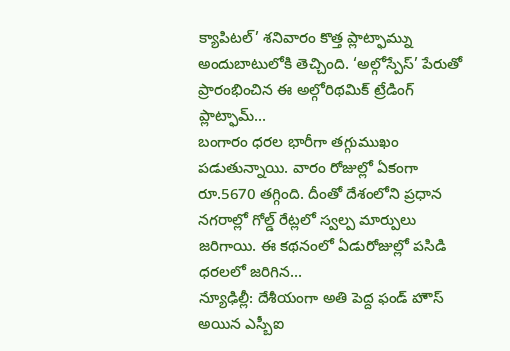క్యాపిటల్’ శనివారం కొత్త ప్లాట్ఫామ్ను అందుబాటులోకి తెచ్చింది. ‘అల్గోస్పేస్’ పేరుతో ప్రారంభించిన ఈ అల్గోరిథమిక్ ట్రేడింగ్ ప్లాట్ఫామ్...
బంగారం ధరల భారీగా తగ్గుముఖం పడుతున్నాయి. వారం రోజుల్లో ఏకంగా రూ.5670 తగ్గింది. దీంతో దేశంలోని ప్రధాన నగరాల్లో గోల్డ్ రేట్లలో స్వల్ప మార్పులు జరిగాయి. ఈ కథనంలో ఏడురోజుల్లో పసిడి ధరలలో జరిగిన...
న్యూఢిల్లీ: దేశీయంగా అతి పెద్ద ఫండ్ హౌస్ అయిన ఎస్బీఐ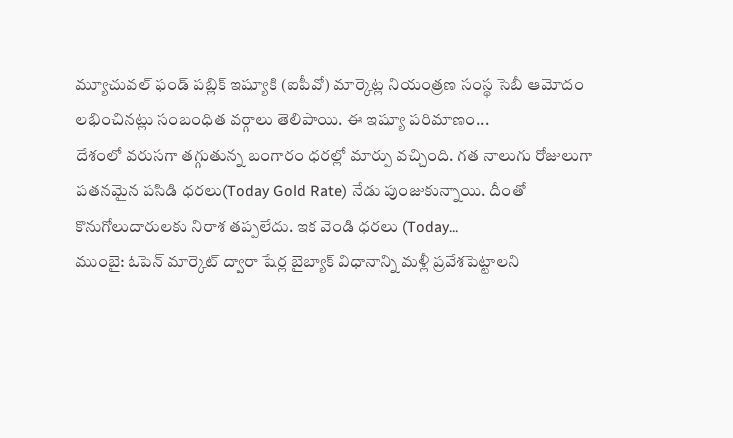మ్యూచువల్ ఫండ్ పబ్లిక్ ఇష్యూకి (ఐపీవో) మార్కెట్ల నియంత్రణ సంస్థ సెబీ ఆమోదం లభించినట్లు సంబంధిత వర్గాలు తెలిపాయి. ఈ ఇష్యూ పరిమాణం...
దేశంలో వరుసగా తగ్గుతున్న బంగారం ధరల్లో మార్పు వచ్చింది. గత నాలుగు రోజులుగా పతనమైన పసిడి ధరలు(Today Gold Rate) నేడు పుంజుకున్నాయి. దీంతో కొనుగోలుదారులకు నిరాశ తప్పలేదు. ఇక వెండి ధరలు (Today...
ముంబై: ఓపెన్ మార్కెట్ ద్వారా షేర్ల బైబ్యాక్ విధానాన్ని మళ్లీ ప్రవేశపెట్టాలని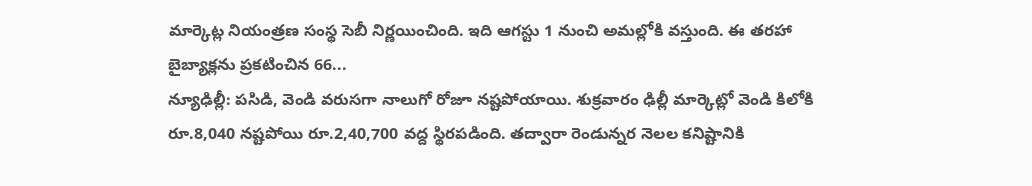మార్కెట్ల నియంత్రణ సంస్థ సెబీ నిర్ణయించింది. ఇది ఆగస్టు 1 నుంచి అమల్లోకి వస్తుంది. ఈ తరహా బైబ్యాక్లను ప్రకటించిన 66...
న్యూఢిల్లీ: పసిడి, వెండి వరుసగా నాలుగో రోజూ నష్టపోయాయి. శుక్రవారం ఢిల్లీ మార్కెట్లో వెండి కిలోకి రూ.8,040 నష్టపోయి రూ.2,40,700 వద్ద స్థిరపడింది. తద్వారా రెండున్నర నెలల కనిష్టానికి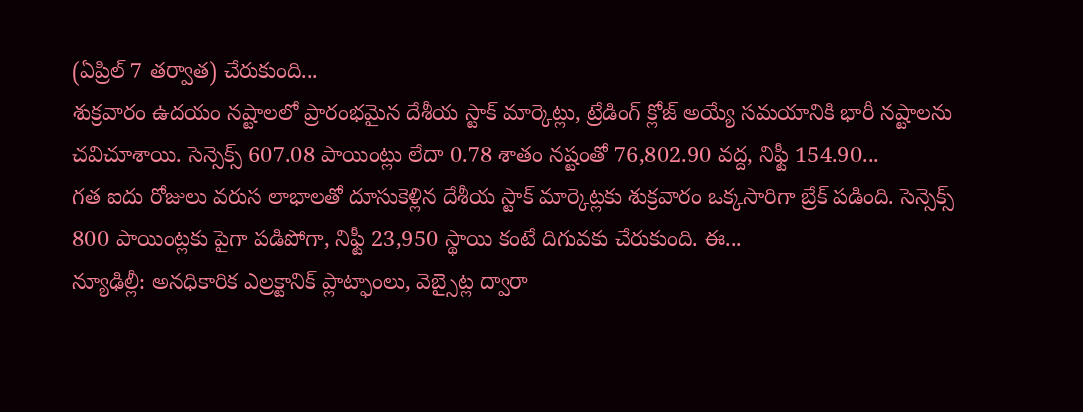(ఏప్రిల్ 7 తర్వాత) చేరుకుంది...
శుక్రవారం ఉదయం నష్టాలలో ప్రారంభమైన దేశీయ స్టాక్ మార్కెట్లు, ట్రేడింగ్ క్లోజ్ అయ్యే సమయానికి భారీ నష్టాలను చవిచూశాయి. సెన్సెక్స్ 607.08 పాయింట్లు లేదా 0.78 శాతం నష్టంతో 76,802.90 వద్ద, నిఫ్టీ 154.90...
గత ఐదు రోజులు వరుస లాభాలతో దూసుకెళ్లిన దేశీయ స్టాక్ మార్కెట్లకు శుక్రవారం ఒక్కసారిగా బ్రేక్ పడింది. సెన్సెక్స్ 800 పాయింట్లకు పైగా పడిపోగా, నిఫ్టీ 23,950 స్థాయి కంటే దిగువకు చేరుకుంది. ఈ...
న్యూఢిల్లీ: అనధికారిక ఎల్రక్టానిక్ ప్లాట్ఫాంలు, వెబ్సైట్ల ద్వారా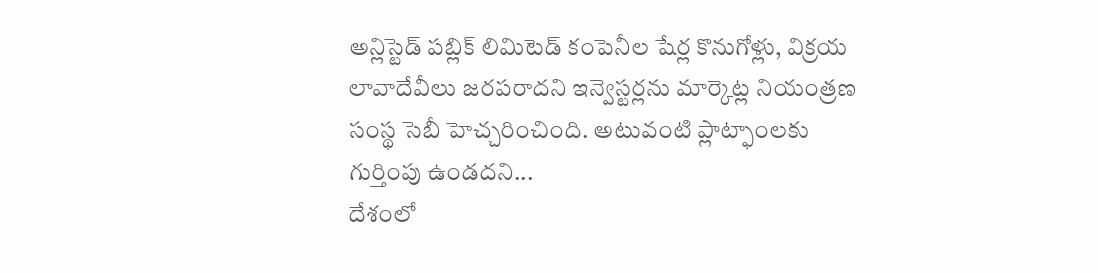అన్లిస్టెడ్ పబ్లిక్ లిమిటెడ్ కంపెనీల షేర్ల కొనుగోళ్లు, విక్రయ లావాదేవీలు జరపరాదని ఇన్వెస్టర్లను మార్కెట్ల నియంత్రణ సంస్థ సెబీ హెచ్చరించింది. అటువంటి ప్లాట్ఫాంలకు గుర్తింపు ఉండదని...
దేశంలో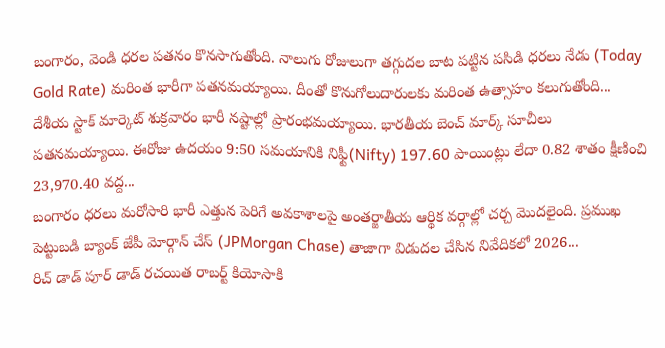బంగారం, వెండి ధరల పతనం కొనసాగుతోంది. నాలుగు రోజులుగా తగ్గుదల బాట పట్టిన పసిడి ధరలు నేడు (Today Gold Rate) మరింత భారీగా పతనమయ్యాయి. దీంతో కొనుగోలుదారులకు మరింత ఉత్సాహం కలుగుతోంది...
దేశీయ స్టాక్ మార్కెట్ శుక్రవారం భారీ నష్టాల్లో ప్రారంభమయ్యాయి. భారతీయ బెంచ్ మార్క్ సూచీలు పతనమయ్యాయి. ఈరోజు ఉదయం 9:50 సమయానికి నిఫ్టీ(Nifty) 197.60 పాయింట్లు లేదా 0.82 శాతం క్షీణించి 23,970.40 వద్ద...
బంగారం ధరలు మరోసారి భారీ ఎత్తున పెరిగే అవకాశాలపై అంతర్జాతీయ ఆర్థిక వర్గాల్లో చర్చ మొదలైంది. ప్రముఖ పెట్టుబడి బ్యాంక్ జేపీ మోర్గాన్ చేస్ (JPMorgan Chase) తాజాగా విడుదల చేసిన నివేదికలో 2026...
రిచ్ డాడ్ పూర్ డాడ్ రచయిత రాబర్ట్ కియోసాకి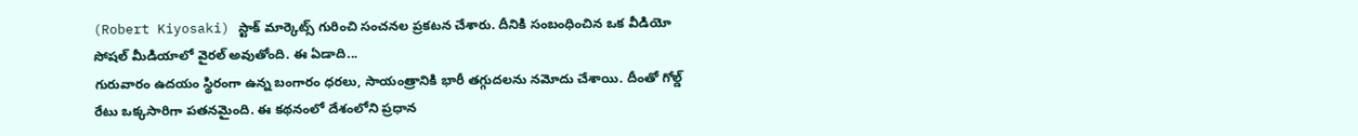(Robert Kiyosaki) స్టాక్ మార్కెట్స్ గురించి సంచనల ప్రకటన చేశారు. దీనికి సంబంధించిన ఒక వీడియో సోషల్ మీడియాలో వైరల్ అవుతోంది. ఈ ఏడాది...
గురువారం ఉదయం స్థిరంగా ఉన్న బంగారం ధరలు, సాయంత్రానికి భారీ తగ్గుదలను నమోదు చేశాయి. దీంతో గోల్డ్ రేటు ఒక్కసారిగా పతనమైంది. ఈ కథనంలో దేశంలోని ప్రధాన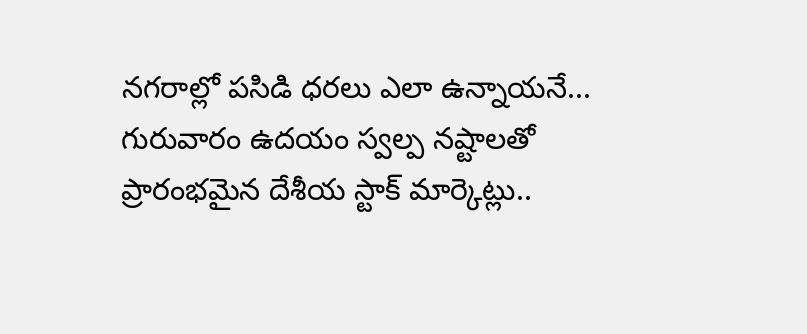నగరాల్లో పసిడి ధరలు ఎలా ఉన్నాయనే...
గురువారం ఉదయం స్వల్ప నష్టాలతో ప్రారంభమైన దేశీయ స్టాక్ మార్కెట్లు..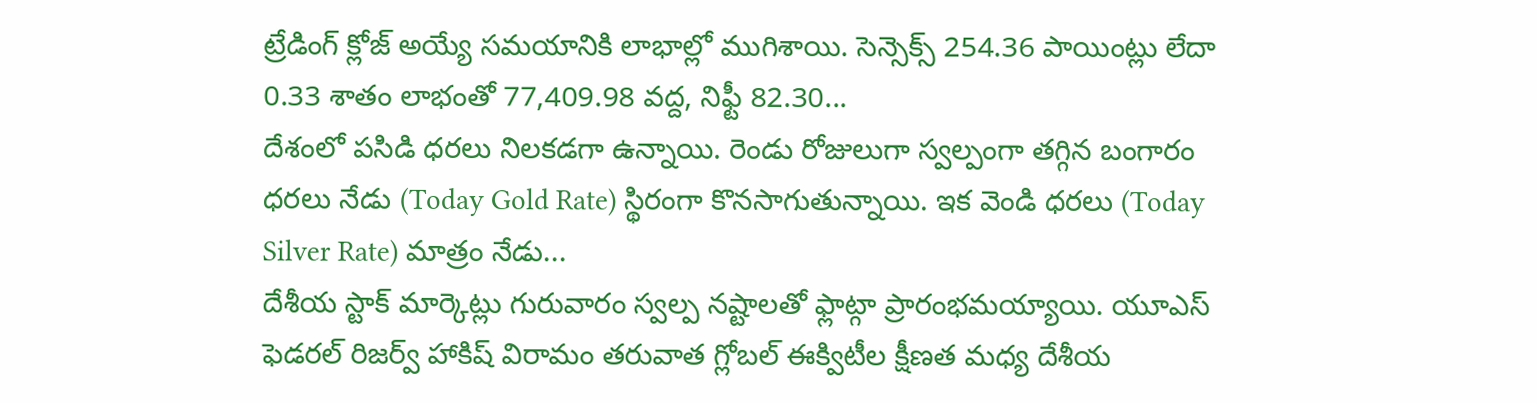ట్రేడింగ్ క్లోజ్ అయ్యే సమయానికి లాభాల్లో ముగిశాయి. సెన్సెక్స్ 254.36 పాయింట్లు లేదా 0.33 శాతం లాభంతో 77,409.98 వద్ద, నిఫ్టీ 82.30...
దేశంలో పసిడి ధరలు నిలకడగా ఉన్నాయి. రెండు రోజులుగా స్వల్పంగా తగ్గిన బంగారం ధరలు నేడు (Today Gold Rate) స్థిరంగా కొనసాగుతున్నాయి. ఇక వెండి ధరలు (Today Silver Rate) మాత్రం నేడు...
దేశీయ స్టాక్ మార్కెట్లు గురువారం స్వల్ప నష్టాలతో ఫ్లాట్గా ప్రారంభమయ్యాయి. యూఎస్ ఫెడరల్ రిజర్వ్ హాకిష్ విరామం తరువాత గ్లోబల్ ఈక్విటీల క్షీణత మధ్య దేశీయ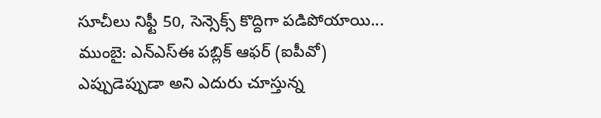సూచీలు నిఫ్టీ 50, సెన్సెక్స్ కొద్దిగా పడిపోయాయి...
ముంబై: ఎన్ఎస్ఈ పబ్లిక్ ఆఫర్ (ఐపీవో) ఎప్పుడెప్పుడా అని ఎదురు చూస్తున్న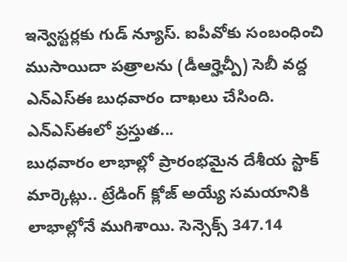ఇన్వెస్టర్లకు గుడ్ న్యూస్. ఐపీవోకు సంబంధించి ముసాయిదా పత్రాలను (డీఆర్హెచ్పీ) సెబీ వద్ద ఎన్ఎస్ఈ బుధవారం దాఖలు చేసింది. ఎన్ఎస్ఈలో ప్రస్తుత...
బుధవారం లాభాల్లో ప్రారంభమైన దేశీయ స్టాక్ మార్కెట్లు.. ట్రేడింగ్ క్లోజ్ అయ్యే సమయానికి లాభాల్లోనే ముగిశాయి. సెన్సెక్స్ 347.14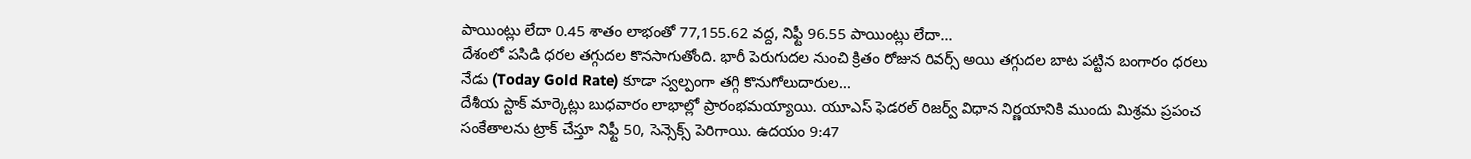పాయింట్లు లేదా 0.45 శాతం లాభంతో 77,155.62 వద్ద, నిఫ్టీ 96.55 పాయింట్లు లేదా...
దేశంలో పసిడి ధరల తగ్గుదల కొనసాగుతోంది. భారీ పెరుగుదల నుంచి క్రితం రోజున రివర్స్ అయి తగ్గుదల బాట పట్టిన బంగారం ధరలు నేడు (Today Gold Rate) కూడా స్వల్పంగా తగ్గి కొనుగోలుదారుల...
దేశీయ స్టాక్ మార్కెట్లు బుధవారం లాభాల్లో ప్రారంభమయ్యాయి. యూఎస్ ఫెడరల్ రిజర్వ్ విధాన నిర్ణయానికి ముందు మిశ్రమ ప్రపంచ సంకేతాలను ట్రాక్ చేస్తూ నిఫ్టీ 50, సెన్సెక్స్ పెరిగాయి. ఉదయం 9:47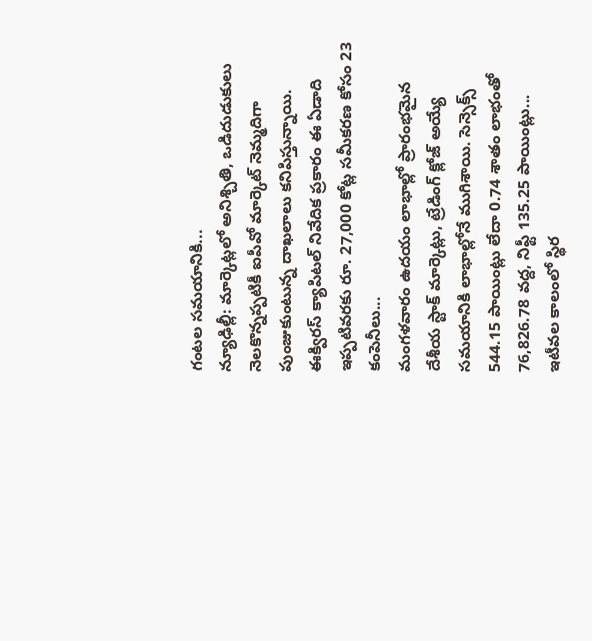గంటల సమయానికి...
న్యూఢిల్లీ: మార్కెట్లలో అనిశ్చితి, ఒడిదుడుకులు నెలకొన్నప్పటికీ ఐపీవో మార్కెట్ నెమ్మదిగా పుంజుకుంటున్న దాఖలాలు కనిపిస్తున్నాయి. ఈక్విరస్ క్యాపిటల్ నివేదిక ప్రకారం ఈ ఏడాది ఇప్పటివరకు రూ. 27,000 కోట్ల సమీకరణ కోసం 23 కంపెనీలు...
మంగళవారం ఉదయం లాభాల్లో ప్రారంభమైన దేశీయ స్టాక్ మార్కెట్లు, ట్రేడింగ్ క్లోజ్ అయ్యే సమయానికి లాభాల్లోనే ముగిశాయి. సెన్సెక్స్ 544.15 పాయింట్లు లేదా 0.74 శాతం లాభంతో 76,826.78 వద్ద, నిఫ్టీ 135.25 పాయింట్లు...
ఇటీవల కాలంలో స్థిర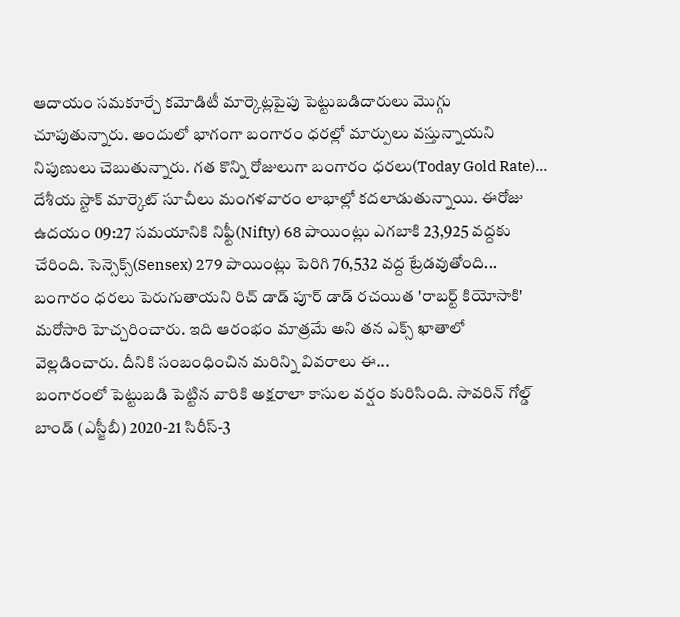ఆదాయం సమకూర్చే కమోడిటీ మార్కెట్లపైపు పెట్టుబడిదారులు మొగ్గు చూపుతున్నారు. అందులో భాగంగా బంగారం ధరల్లో మార్పులు వస్తున్నాయని నిపుణులు చెబుతున్నారు. గత కొన్ని రోజులుగా బంగారం ధరలు(Today Gold Rate)...
దేశీయ స్టాక్ మార్కెట్ సూచీలు మంగళవారం లాభాల్లో కదలాడుతున్నాయి. ఈరోజు ఉదయం 09:27 సమయానికి నిఫ్టీ(Nifty) 68 పాయింట్లు ఎగబాకి 23,925 వద్దకు చేరింది. సెన్సెక్స్(Sensex) 279 పాయింట్లు పెరిగి 76,532 వద్ద ట్రేడవుతోంది...
బంగారం ధరలు పెరుగుతాయని రిచ్ డాడ్ పూర్ డాడ్ రచయిత 'రాబర్ట్ కియోసాకి' మరోసారి హెచ్చరించారు. ఇది ఆరంభం మాత్రమే అని తన ఎక్స్ ఖాతాలో వెల్లడించారు. దీనికి సంబంధించిన మరిన్ని వివరాలు ఈ...
బంగారంలో పెట్టుబడి పెట్టిన వారికి అక్షరాలా కాసుల వర్షం కురిసింది. సావరిన్ గోల్డ్ బాండ్ (ఎస్జీబీ) 2020-21 సిరీస్-3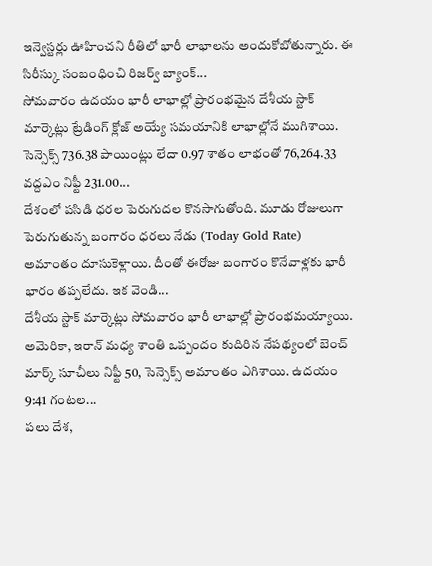ఇన్వెస్టర్లు ఊహించని రీతిలో భారీ లాభాలను అందుకోబోతున్నారు. ఈ సిరీస్కు సంబంధించి రిజర్వ్ బ్యాంక్...
సోమవారం ఉదయం భారీ లాభాల్లో ప్రారంభమైన దేశీయ స్టాక్ మార్కెట్లు ట్రేడింగ్ క్లోజ్ అయ్యే సమయానికి లాభాల్లోనే ముగిశాయి. సెన్సెక్స్ 736.38 పాయింట్లు లేదా 0.97 శాతం లాభంతో 76,264.33 వద్దఎం నిఫ్టీ 231.00...
దేశంలో పసిడి ధరల పెరుగుదల కొనసాగుతోంది. మూడు రోజులుగా పెరుగుతున్న బంగారం ధరలు నేడు (Today Gold Rate) అమాంతం దూసుకెళ్లాయి. దీంతో ఈరోజు బంగారం కొనేవాళ్లకు భారీ భారం తప్పలేదు. ఇక వెండి...
దేశీయ స్టాక్ మార్కెట్లు సోమవారం భారీ లాభాల్లో ప్రారంభమయ్యాయి. అమెరికా, ఇరాన్ మధ్య శాంతి ఒప్పందం కుదిరిన నేపథ్యంలో బెంచ్ మార్క్ సూచీలు నిఫ్టీ 50, సెన్సెక్స్ అమాంతం ఎగిశాయి. ఉదయం 9:41 గంటల...
పలు దేశ,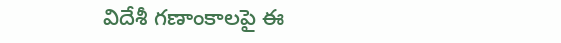విదేశీ గణాంకాలపై ఈ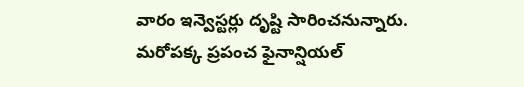వారం ఇన్వెస్టర్లు దృష్టి సారించనున్నారు. మరోపక్క ప్రపంచ ఫైనాన్షియల్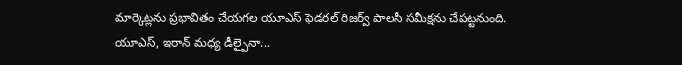మార్కెట్లను ప్రభావితం చేయగల యూఎస్ ఫెడరల్ రిజర్వ్ పాలసీ సమీక్షను చేపట్టనుంది. యూఎస్, ఇరాన్ మధ్య డీల్పైనా...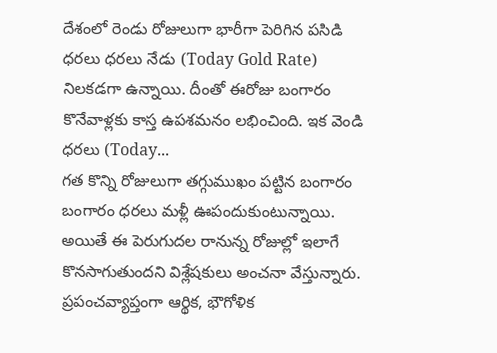దేశంలో రెండు రోజులుగా భారీగా పెరిగిన పసిడి ధరలు ధరలు నేడు (Today Gold Rate) నిలకడగా ఉన్నాయి. దీంతో ఈరోజు బంగారం కొనేవాళ్లకు కాస్త ఉపశమనం లభించింది. ఇక వెండి ధరలు (Today...
గత కొన్ని రోజులుగా తగ్గుముఖం పట్టిన బంగారం బంగారం ధరలు మళ్లీ ఊపందుకుంటున్నాయి. అయితే ఈ పెరుగుదల రానున్న రోజుల్లో ఇలాగే కొనసాగుతుందని విశ్లేషకులు అంచనా వేస్తున్నారు. ప్రపంచవ్యాప్తంగా ఆర్థిక, భౌగోళిక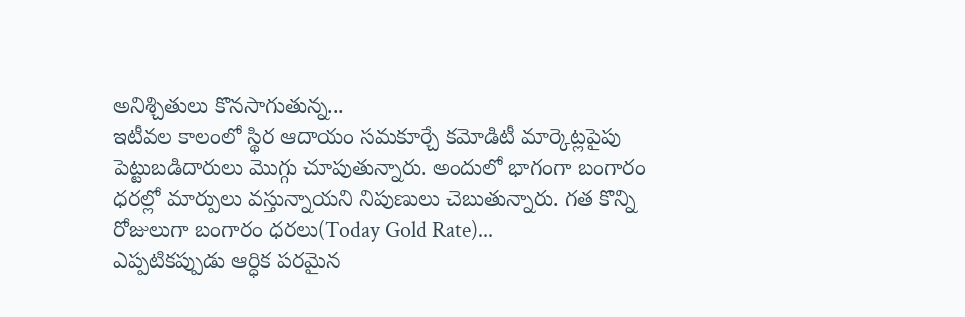అనిశ్చితులు కొనసాగుతున్న...
ఇటీవల కాలంలో స్థిర ఆదాయం సమకూర్చే కమోడిటీ మార్కెట్లపైపు పెట్టుబడిదారులు మొగ్గు చూపుతున్నారు. అందులో భాగంగా బంగారం ధరల్లో మార్పులు వస్తున్నాయని నిపుణులు చెబుతున్నారు. గత కొన్ని రోజులుగా బంగారం ధరలు(Today Gold Rate)...
ఎప్పటికప్పుడు ఆర్ధిక పరమైన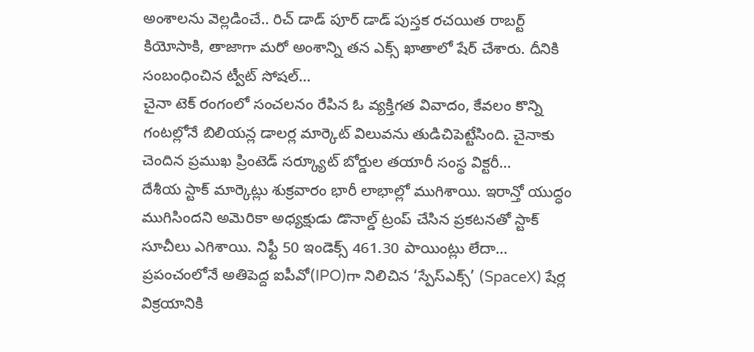అంశాలను వెల్లడించే.. రిచ్ డాడ్ పూర్ డాడ్ పుస్తక రచయిత రాబర్ట్ కియోసాకి, తాజాగా మరో అంశాన్ని తన ఎక్స్ ఖాతాలో షేర్ చేశారు. దీనికి సంబంధించిన ట్వీట్ సోషల్...
చైనా టెక్ రంగంలో సంచలనం రేపిన ఓ వ్యక్తిగత వివాదం, కేవలం కొన్ని గంటల్లోనే బిలియన్ల డాలర్ల మార్కెట్ విలువను తుడిచిపెట్టేసింది. చైనాకు చెందిన ప్రముఖ ప్రింటెడ్ సర్క్యూట్ బోర్డుల తయారీ సంస్థ విక్టరీ...
దేశీయ స్టాక్ మార్కెట్లు శుక్రవారం భారీ లాభాల్లో ముగిశాయి. ఇరాన్తో యుద్ధం ముగిసిందని అమెరికా అధ్యక్షుడు డొనాల్డ్ ట్రంప్ చేసిన ప్రకటనతో స్టాక్ సూచీలు ఎగిశాయి. నిఫ్టీ 50 ఇండెక్స్ 461.30 పాయింట్లు లేదా...
ప్రపంచంలోనే అతిపెద్ద ఐపీవో(IPO)గా నిలిచిన ‘స్పేస్ఎక్స్’ (SpaceX) షేర్ల విక్రయానికి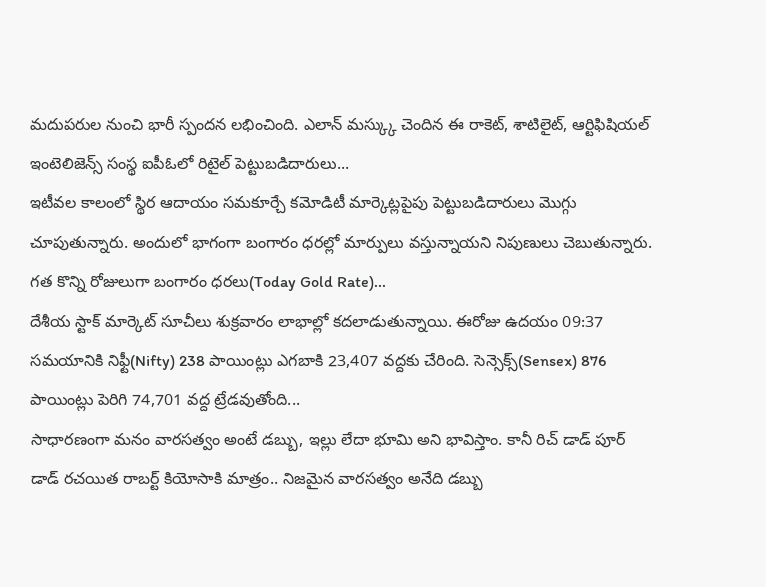మదుపరుల నుంచి భారీ స్పందన లభించింది. ఎలాన్ మస్క్కు చెందిన ఈ రాకెట్, శాటిలైట్, ఆర్టిఫిషియల్ ఇంటెలిజెన్స్ సంస్థ ఐపీఓలో రిటైల్ పెట్టుబడిదారులు...
ఇటీవల కాలంలో స్థిర ఆదాయం సమకూర్చే కమోడిటీ మార్కెట్లపైపు పెట్టుబడిదారులు మొగ్గు చూపుతున్నారు. అందులో భాగంగా బంగారం ధరల్లో మార్పులు వస్తున్నాయని నిపుణులు చెబుతున్నారు. గత కొన్ని రోజులుగా బంగారం ధరలు(Today Gold Rate)...
దేశీయ స్టాక్ మార్కెట్ సూచీలు శుక్రవారం లాభాల్లో కదలాడుతున్నాయి. ఈరోజు ఉదయం 09:37 సమయానికి నిఫ్టీ(Nifty) 238 పాయింట్లు ఎగబాకి 23,407 వద్దకు చేరింది. సెన్సెక్స్(Sensex) 876 పాయింట్లు పెరిగి 74,701 వద్ద ట్రేడవుతోంది...
సాధారణంగా మనం వారసత్వం అంటే డబ్బు, ఇల్లు లేదా భూమి అని భావిస్తాం. కానీ రిచ్ డాడ్ పూర్ డాడ్ రచయిత రాబర్ట్ కియోసాకి మాత్రం.. నిజమైన వారసత్వం అనేది డబ్బు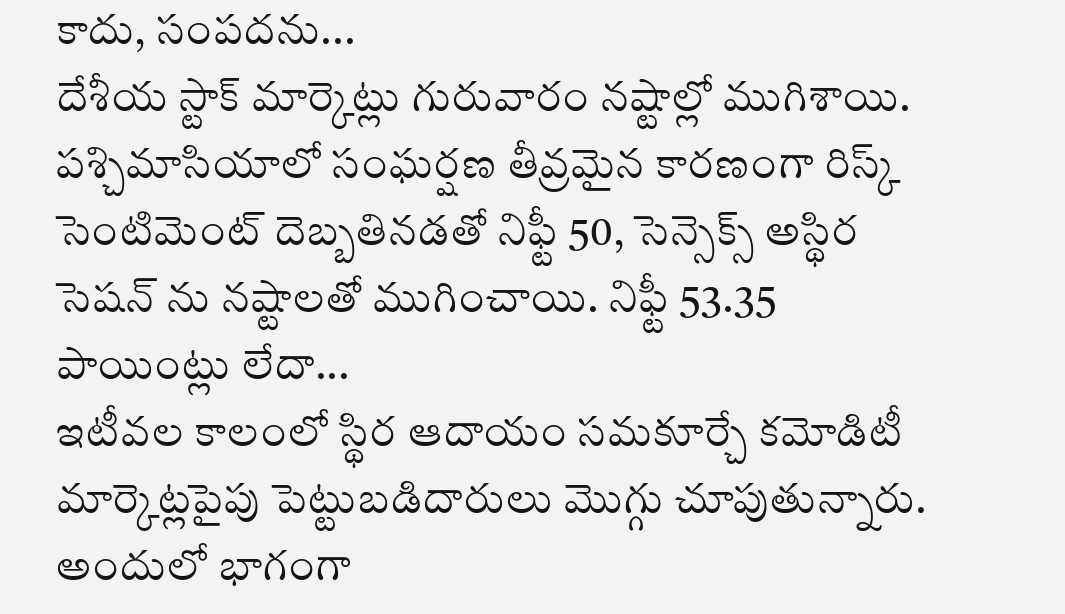కాదు, సంపదను...
దేశీయ స్టాక్ మార్కెట్లు గురువారం నష్టాల్లో ముగిశాయి. పశ్చిమాసియాలో సంఘర్షణ తీవ్రమైన కారణంగా రిస్క్ సెంటిమెంట్ దెబ్బతినడతో నిఫ్టీ 50, సెన్సెక్స్ అస్థిర సెషన్ ను నష్టాలతో ముగించాయి. నిఫ్టీ 53.35 పాయింట్లు లేదా...
ఇటీవల కాలంలో స్థిర ఆదాయం సమకూర్చే కమోడిటీ మార్కెట్లపైపు పెట్టుబడిదారులు మొగ్గు చూపుతున్నారు. అందులో భాగంగా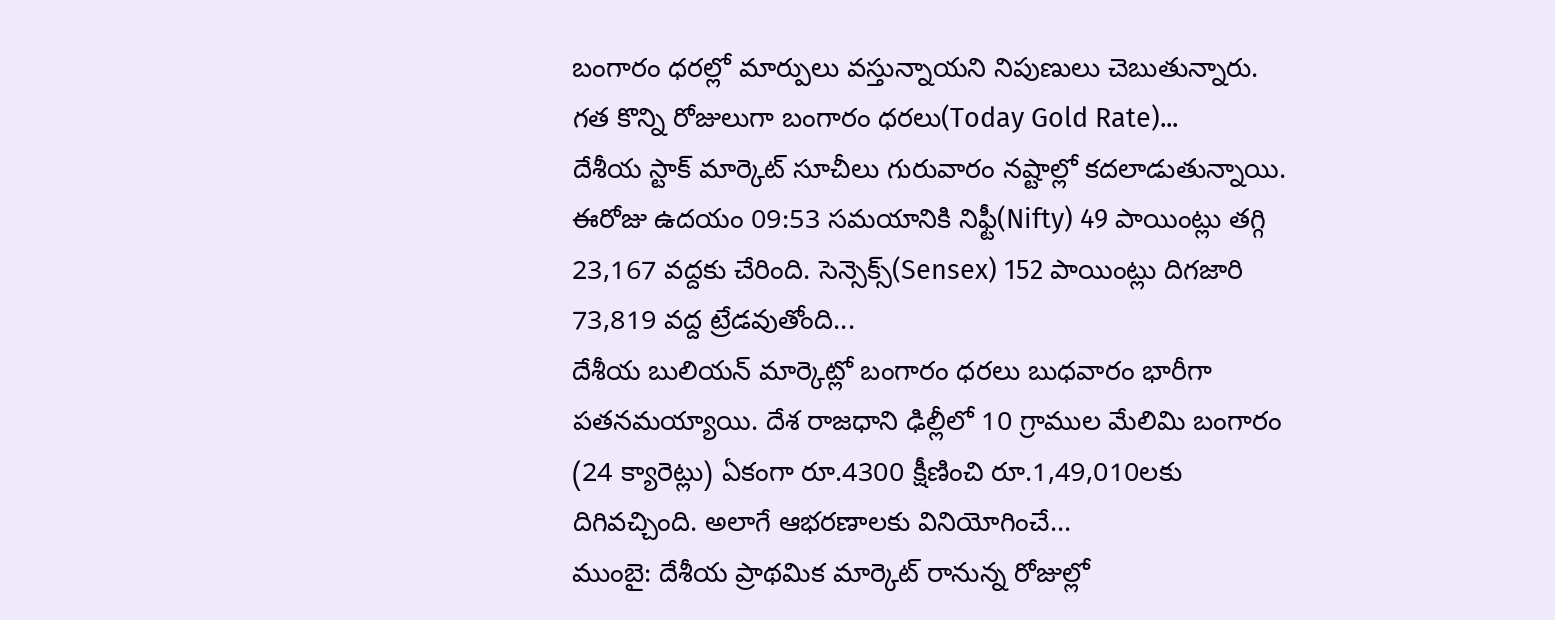బంగారం ధరల్లో మార్పులు వస్తున్నాయని నిపుణులు చెబుతున్నారు. గత కొన్ని రోజులుగా బంగారం ధరలు(Today Gold Rate)...
దేశీయ స్టాక్ మార్కెట్ సూచీలు గురువారం నష్టాల్లో కదలాడుతున్నాయి. ఈరోజు ఉదయం 09:53 సమయానికి నిఫ్టీ(Nifty) 49 పాయింట్లు తగ్గి 23,167 వద్దకు చేరింది. సెన్సెక్స్(Sensex) 152 పాయింట్లు దిగజారి 73,819 వద్ద ట్రేడవుతోంది...
దేశీయ బులియన్ మార్కెట్లో బంగారం ధరలు బుధవారం భారీగా పతనమయ్యాయి. దేశ రాజధాని ఢిల్లీలో 10 గ్రాముల మేలిమి బంగారం (24 క్యారెట్లు) ఏకంగా రూ.4300 క్షీణించి రూ.1,49,010లకు దిగివచ్చింది. అలాగే ఆభరణాలకు వినియోగించే...
ముంబై: దేశీయ ప్రాథమిక మార్కెట్ రానున్న రోజుల్లో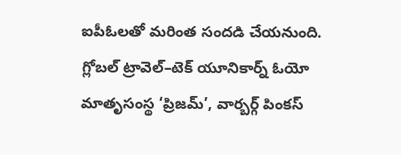ఐపీఓలతో మరింత సందడి చేయనుంది. గ్లోబల్ ట్రావెల్–టెక్ యూనికార్న్ ఓయో మాతృసంస్థ ‘ప్రిజమ్’, వార్బర్గ్ పింకస్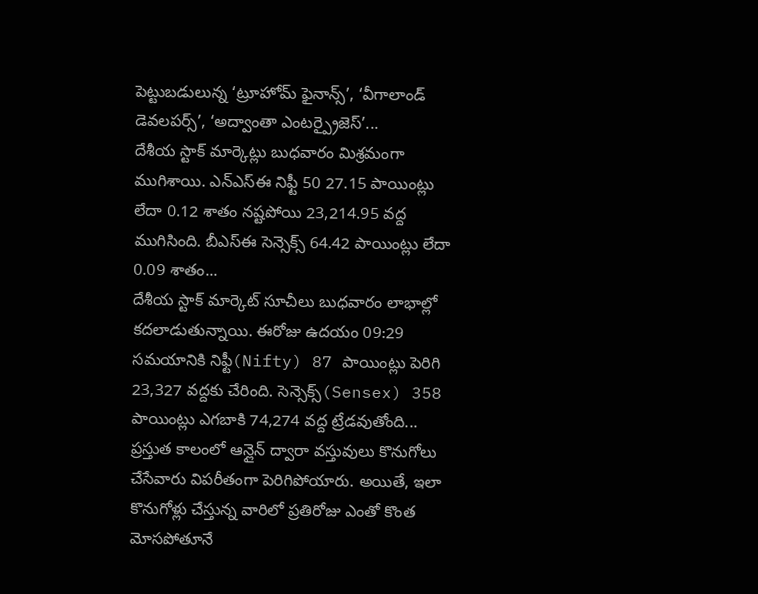పెట్టుబడులున్న ‘ట్రూహోమ్ ఫైనాన్స్’, ‘వీగాలాండ్ డెవలపర్స్’, ‘అద్వాంతా ఎంటర్ప్రైజెస్’...
దేశీయ స్టాక్ మార్కెట్లు బుధవారం మిశ్రమంగా ముగిశాయి. ఎన్ఎస్ఈ నిఫ్టీ 50 27.15 పాయింట్లు లేదా 0.12 శాతం నష్టపోయి 23,214.95 వద్ద ముగిసింది. బీఎస్ఈ సెన్సెక్స్ 64.42 పాయింట్లు లేదా 0.09 శాతం...
దేశీయ స్టాక్ మార్కెట్ సూచీలు బుధవారం లాభాల్లో కదలాడుతున్నాయి. ఈరోజు ఉదయం 09:29 సమయానికి నిఫ్టీ(Nifty) 87 పాయింట్లు పెరిగి 23,327 వద్దకు చేరింది. సెన్సెక్స్(Sensex) 358 పాయింట్లు ఎగబాకి 74,274 వద్ద ట్రేడవుతోంది...
ప్రస్తుత కాలంలో ఆన్లైన్ ద్వారా వస్తువులు కొనుగోలు చేసేవారు విపరీతంగా పెరిగిపోయారు. అయితే, ఇలా కొనుగోళ్లు చేస్తున్న వారిలో ప్రతిరోజు ఎంతో కొంత మోసపోతూనే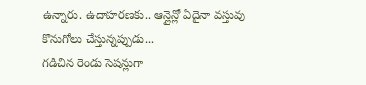ఉన్నారు. ఉదాహరణకు.. ఆన్లైన్లో ఏదైనా వస్తువు కొనుగోలు చేస్తున్నప్పుడు...
గడిచిన రెండు సెషన్లుగా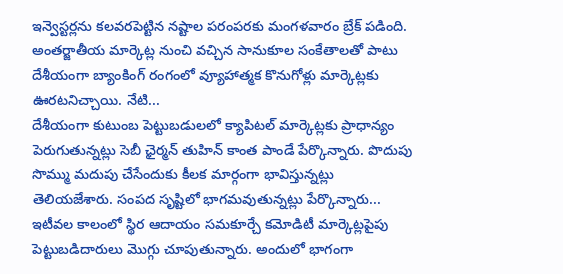ఇన్వెస్టర్లను కలవరపెట్టిన నష్టాల పరంపరకు మంగళవారం బ్రేక్ పడింది. అంతర్జాతీయ మార్కెట్ల నుంచి వచ్చిన సానుకూల సంకేతాలతో పాటు దేశీయంగా బ్యాంకింగ్ రంగంలో వ్యూహాత్మక కొనుగోళ్లు మార్కెట్లకు ఊరటనిచ్చాయి. నేటి...
దేశీయంగా కుటుంబ పెట్టుబడులలో క్యాపిటల్ మార్కెట్లకు ప్రాధాన్యం పెరుగుతున్నట్లు సెబీ ఛైర్మన్ తుహిన్ కాంత పాండే పేర్కొన్నారు. పొదుపు సొమ్ము మదుపు చేసేందుకు కీలక మార్గంగా భావిస్తున్నట్లు తెలియజేశారు. సంపద సృష్టిలో భాగమవుతున్నట్లు పేర్కొన్నారు...
ఇటీవల కాలంలో స్థిర ఆదాయం సమకూర్చే కమోడిటీ మార్కెట్లపైపు పెట్టుబడిదారులు మొగ్గు చూపుతున్నారు. అందులో భాగంగా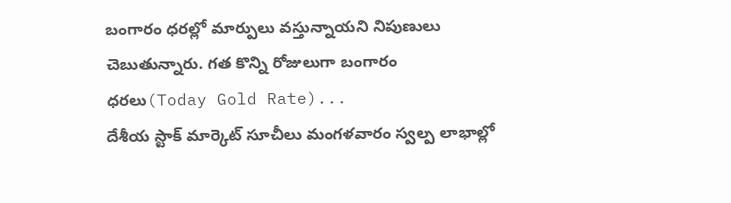బంగారం ధరల్లో మార్పులు వస్తున్నాయని నిపుణులు చెబుతున్నారు. గత కొన్ని రోజులుగా బంగారం ధరలు(Today Gold Rate)...
దేశీయ స్టాక్ మార్కెట్ సూచీలు మంగళవారం స్వల్ప లాభాల్లో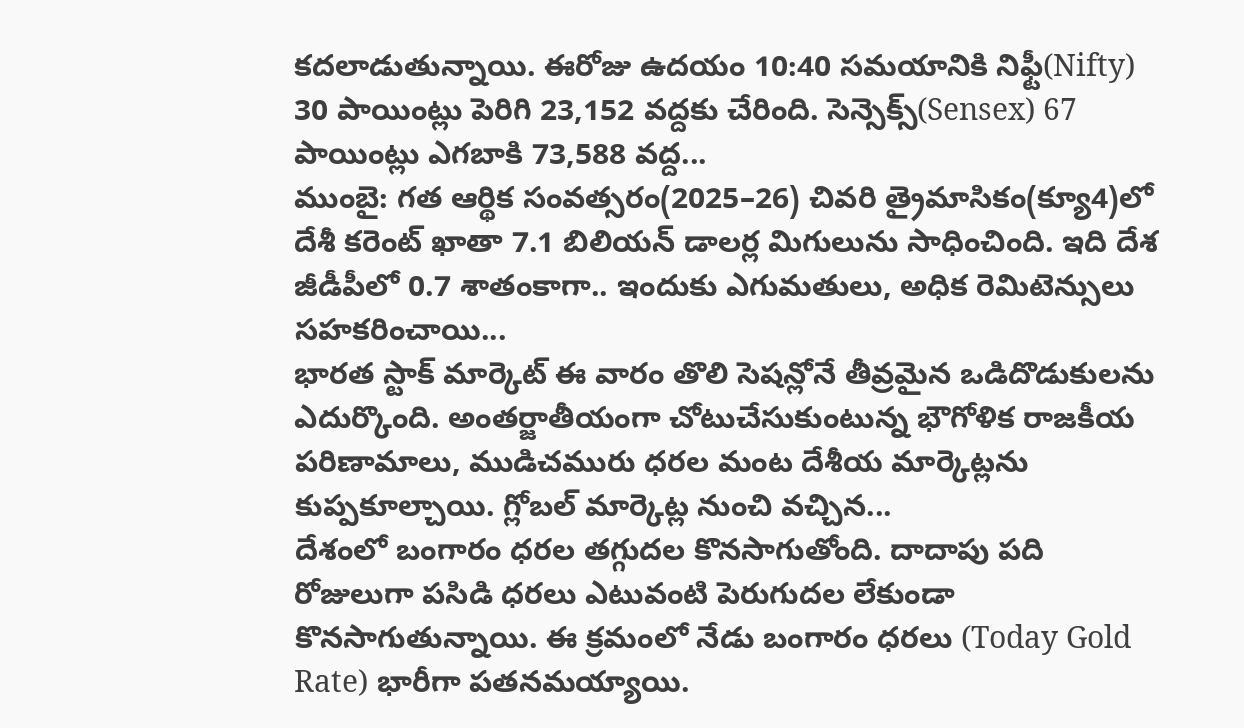కదలాడుతున్నాయి. ఈరోజు ఉదయం 10:40 సమయానికి నిఫ్టీ(Nifty) 30 పాయింట్లు పెరిగి 23,152 వద్దకు చేరింది. సెన్సెక్స్(Sensex) 67 పాయింట్లు ఎగబాకి 73,588 వద్ద...
ముంబై: గత ఆర్థిక సంవత్సరం(2025–26) చివరి త్రైమాసికం(క్యూ4)లో దేశీ కరెంట్ ఖాతా 7.1 బిలియన్ డాలర్ల మిగులును సాధించింది. ఇది దేశ జీడీపీలో 0.7 శాతంకాగా.. ఇందుకు ఎగుమతులు, అధిక రెమిటెన్సులు సహకరించాయి...
భారత స్టాక్ మార్కెట్ ఈ వారం తొలి సెషన్లోనే తీవ్రమైన ఒడిదొడుకులను ఎదుర్కొంది. అంతర్జాతీయంగా చోటుచేసుకుంటున్న భౌగోళిక రాజకీయ పరిణామాలు, ముడిచమురు ధరల మంట దేశీయ మార్కెట్లను కుప్పకూల్చాయి. గ్లోబల్ మార్కెట్ల నుంచి వచ్చిన...
దేశంలో బంగారం ధరల తగ్గుదల కొనసాగుతోంది. దాదాపు పది రోజులుగా పసిడి ధరలు ఎటువంటి పెరుగుదల లేకుండా కొనసాగుతున్నాయి. ఈ క్రమంలో నేడు బంగారం ధరలు (Today Gold Rate) భారీగా పతనమయ్యాయి.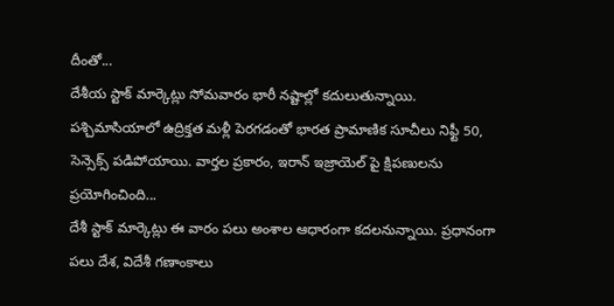దీంతో...
దేశీయ స్టాక్ మార్కెట్లు సోమవారం భారీ నష్టాల్లో కదులుతున్నాయి. పశ్చిమాసియాలో ఉద్రిక్తత మళ్లీ పెరగడంతో భారత ప్రామాణిక సూచీలు నిఫ్టీ 50, సెన్సెక్స్ పడిపోయాయి. వార్తల ప్రకారం, ఇరాన్ ఇజ్రాయెల్ పై క్షిపణులను ప్రయోగించింది...
దేశీ స్టాక్ మార్కెట్లు ఈ వారం పలు అంశాల ఆధారంగా కదలనున్నాయి. ప్రధానంగా పలు దేశ, విదేశీ గణాంకాలు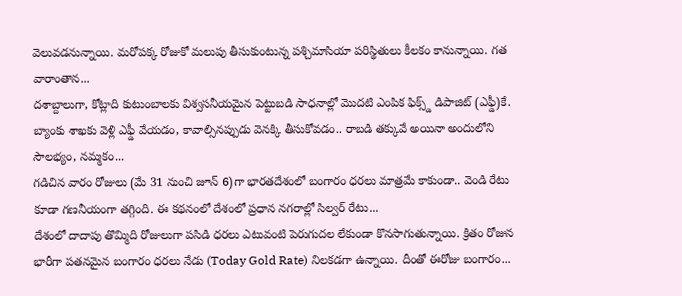వెలువడనున్నాయి. మరోపక్క రోజుకో మలుపు తీసుకుంటున్న పశ్చిమాసియా పరిస్థితులు కీలకం కానున్నాయి. గత వారాంతాన...
దశాబ్దాలుగా, కోట్లాది కుటుంబాలకు విశ్వసనీయమైన పెట్టుబడి సాధనాల్లో మొదటి ఎంపిక ఫిక్స్డ్ డిపాజిట్ (ఎఫ్డీ)కే. బ్యాంకు శాఖకు వెళ్లి ఎఫ్డీ వేయడం, కావాల్సినప్పుడు వెనక్కి తీసుకోవడం.. రాబడి తక్కువే అయినా అందులోని సౌలభ్యం, నమ్మకం...
గడిచిన వారం రోజులు (మే 31 నుంచి జూన్ 6)గా భారతదేశంలో బంగారం ధరలు మాత్రమే కాకుండా.. వెండి రేటు కూడా గణనీయంగా తగ్గింది. ఈ కథనంలో దేశంలో ప్రధాన నగరాల్లో సిల్వర్ రేటు...
దేశంలో దాదాపు తొమ్మిది రోజులుగా పసిడి ధరలు ఎటువంటి పెరుగుదల లేకుండా కొనసాగుతున్నాయి. క్రితం రోజున భారీగా పతనమైన బంగారం ధరలు నేడు (Today Gold Rate) నిలకడగా ఉన్నాయి. దీంతో ఈరోజు బంగారం...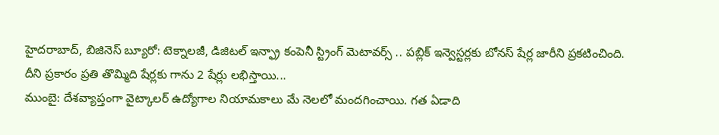హైదరాబాద్, బిజినెస్ బ్యూరో: టెక్నాలజీ, డిజిటల్ ఇన్ఫ్రా కంపెనీ స్ట్రింగ్ మెటావర్స్ .. పబ్లిక్ ఇన్వెస్టర్లకు బోనస్ షేర్ల జారీని ప్రకటించింది. దీని ప్రకారం ప్రతి తొమ్మిది షేర్లకు గాను 2 షేర్లు లభిస్తాయి...
ముంబై: దేశవ్యాప్తంగా వైట్కాలర్ ఉద్యోగాల నియామకాలు మే నెలలో మందగించాయి. గత ఏడాది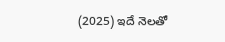(2025) ఇదే నెలతో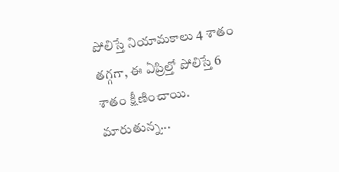పోలిస్తే నియామకాలు 4 శాతం తగ్గగా, ఈ ఏప్రిల్తో పోలిస్తే 6 శాతం క్షీణించాయి. మారుతున్న...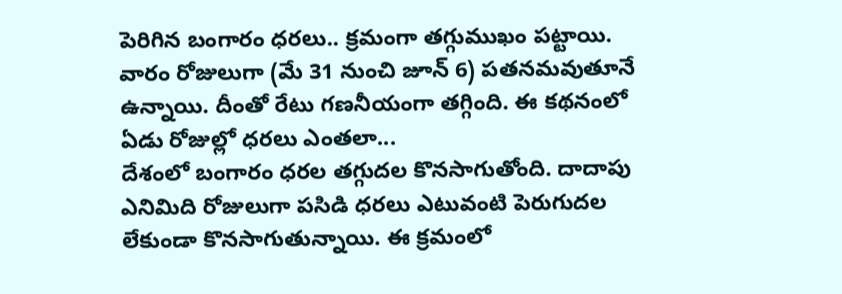పెరిగిన బంగారం ధరలు.. క్రమంగా తగ్గుముఖం పట్టాయి. వారం రోజులుగా (మే 31 నుంచి జూన్ 6) పతనమవుతూనే ఉన్నాయి. దీంతో రేటు గణనీయంగా తగ్గింది. ఈ కథనంలో ఏడు రోజుల్లో ధరలు ఎంతలా...
దేశంలో బంగారం ధరల తగ్గుదల కొనసాగుతోంది. దాదాపు ఎనిమిది రోజులుగా పసిడి ధరలు ఎటువంటి పెరుగుదల లేకుండా కొనసాగుతున్నాయి. ఈ క్రమంలో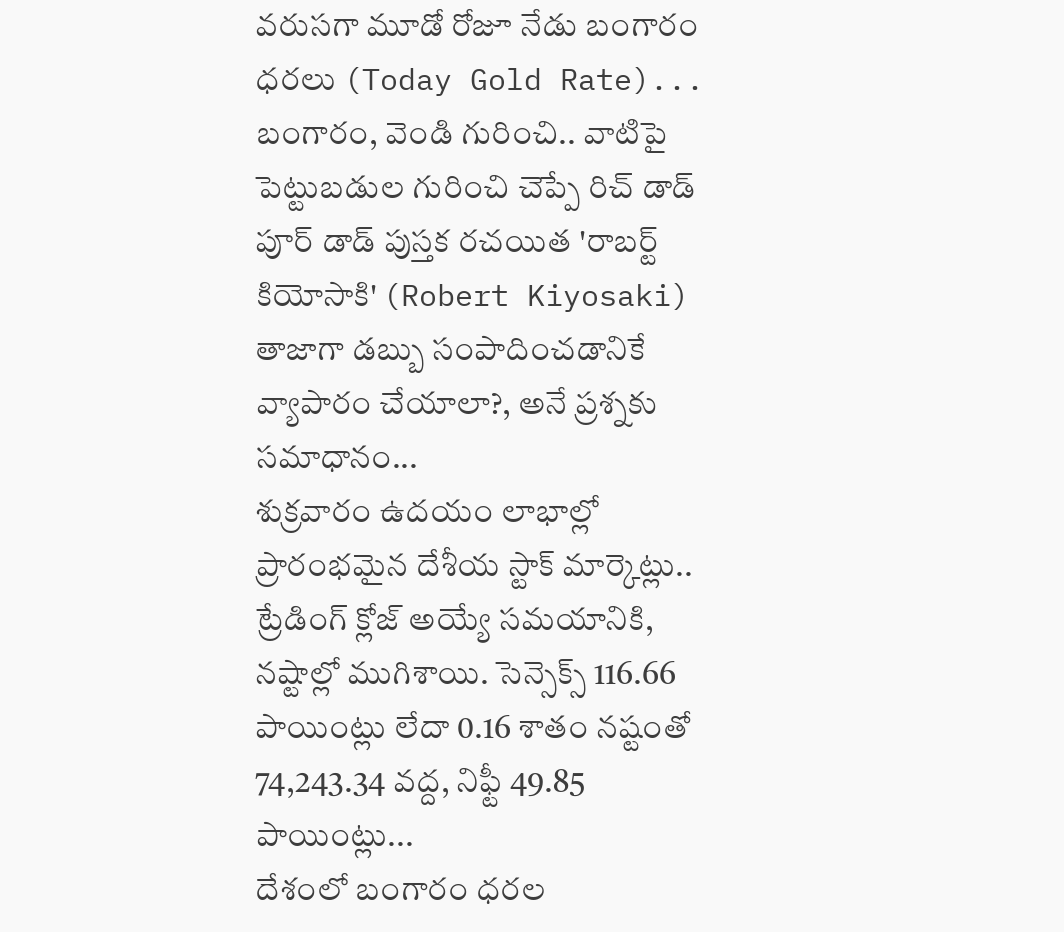వరుసగా మూడో రోజూ నేడు బంగారం ధరలు (Today Gold Rate)...
బంగారం, వెండి గురించి.. వాటిపై పెట్టుబడుల గురించి చెప్పే రిచ్ డాడ్ పూర్ డాడ్ పుస్తక రచయిత 'రాబర్ట్ కియోసాకి' (Robert Kiyosaki) తాజాగా డబ్బు సంపాదించడానికే వ్యాపారం చేయాలా?, అనే ప్రశ్నకు సమాధానం...
శుక్రవారం ఉదయం లాభాల్లో ప్రారంభమైన దేశీయ స్టాక్ మార్కెట్లు.. ట్రేడింగ్ క్లోజ్ అయ్యే సమయానికి, నష్టాల్లో ముగిశాయి. సెన్సెక్స్ 116.66 పాయింట్లు లేదా 0.16 శాతం నష్టంతో 74,243.34 వద్ద, నిఫ్టీ 49.85 పాయింట్లు...
దేశంలో బంగారం ధరల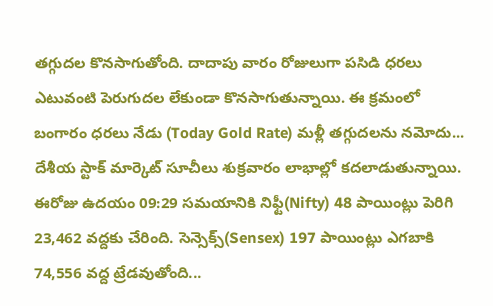తగ్గుదల కొనసాగుతోంది. దాదాపు వారం రోజులుగా పసిడి ధరలు ఎటువంటి పెరుగుదల లేకుండా కొనసాగుతున్నాయి. ఈ క్రమంలో బంగారం ధరలు నేడు (Today Gold Rate) మళ్లీ తగ్గుదలను నమోదు...
దేశీయ స్టాక్ మార్కెట్ సూచీలు శుక్రవారం లాభాల్లో కదలాడుతున్నాయి. ఈరోజు ఉదయం 09:29 సమయానికి నిఫ్టీ(Nifty) 48 పాయింట్లు పెరిగి 23,462 వద్దకు చేరింది. సెన్సెక్స్(Sensex) 197 పాయింట్లు ఎగబాకి 74,556 వద్ద ట్రేడవుతోంది...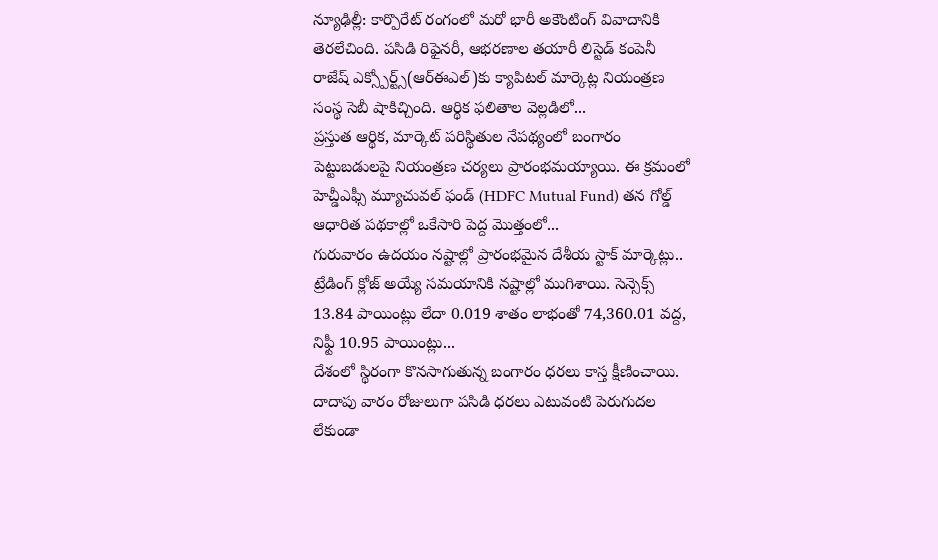న్యూఢిల్లీ: కార్పొరేట్ రంగంలో మరో భారీ అకౌంటింగ్ వివాదానికి తెరలేచింది. పసిడి రిఫైనరీ, ఆభరణాల తయారీ లిస్టెడ్ కంపెనీ రాజేష్ ఎక్స్పోర్ట్స్(ఆర్ఈఎల్)కు క్యాపిటల్ మార్కెట్ల నియంత్రణ సంస్థ సెబీ షాకిచ్చింది. ఆర్థిక ఫలితాల వెల్లడిలో...
ప్రస్తుత ఆర్థిక, మార్కెట్ పరిస్థితుల నేపథ్యంలో బంగారం పెట్టుబడులపై నియంత్రణ చర్యలు ప్రారంభమయ్యాయి. ఈ క్రమంలో హెచ్డీఎఫ్సీ మ్యూచువల్ ఫండ్ (HDFC Mutual Fund) తన గోల్డ్ ఆధారిత పథకాల్లో ఒకేసారి పెద్ద మొత్తంలో...
గురువారం ఉదయం నష్టాల్లో ప్రారంభమైన దేశీయ స్టాక్ మార్కెట్లు.. ట్రేడింగ్ క్లోజ్ అయ్యే సమయానికి నష్టాల్లో ముగిశాయి. సెన్సెక్స్ 13.84 పాయింట్లు లేదా 0.019 శాతం లాభంతో 74,360.01 వద్ద, నిఫ్టీ 10.95 పాయింట్లు...
దేశంలో స్థిరంగా కొనసాగుతున్న బంగారం ధరలు కాస్త క్షీణించాయి. దాదాపు వారం రోజులుగా పసిడి ధరలు ఎటువంటి పెరుగుదల లేకుండా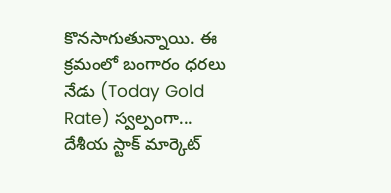కొనసాగుతున్నాయి. ఈ క్రమంలో బంగారం ధరలు నేడు (Today Gold Rate) స్వల్పంగా...
దేశీయ స్టాక్ మార్కెట్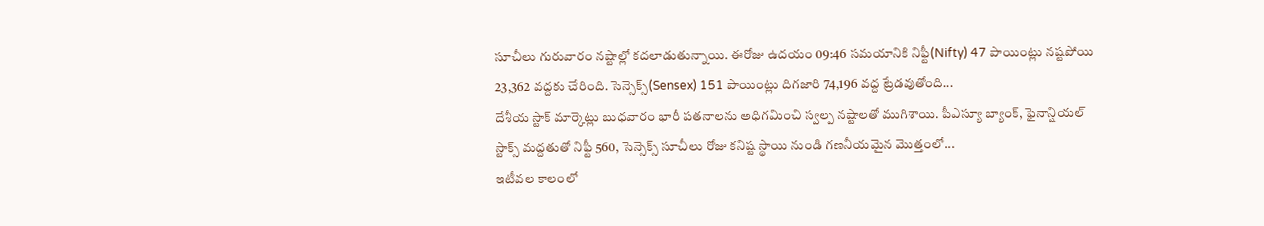సూచీలు గురువారం నష్టాల్లో కదలాడుతున్నాయి. ఈరోజు ఉదయం 09:46 సమయానికి నిఫ్టీ(Nifty) 47 పాయింట్లు నష్టపోయి 23,362 వద్దకు చేరింది. సెన్సెక్స్(Sensex) 151 పాయింట్లు దిగజారి 74,196 వద్ద ట్రేడవుతోంది...
దేశీయ స్టాక్ మార్కెట్లు బుధవారం భారీ పతనాలను అధిగమించి స్వల్ప నష్టాలతో ముగిశాయి. పీఎస్యూ బ్యాంక్, ఫైనాన్షియల్ స్టాక్స్ మద్దతుతో నిఫ్టీ 560, సెన్సెక్స్ సూచీలు రోజు కనిష్ట స్థాయి నుండి గణనీయమైన మొత్తంలో...
ఇటీవల కాలంలో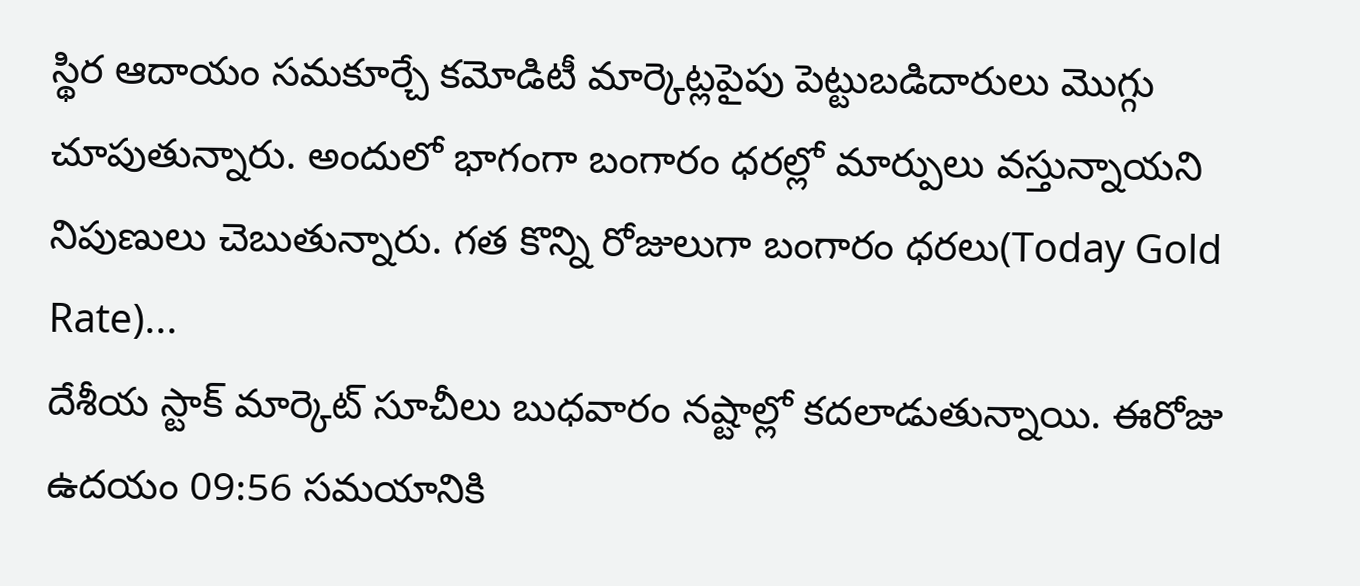స్థిర ఆదాయం సమకూర్చే కమోడిటీ మార్కెట్లపైపు పెట్టుబడిదారులు మొగ్గు చూపుతున్నారు. అందులో భాగంగా బంగారం ధరల్లో మార్పులు వస్తున్నాయని నిపుణులు చెబుతున్నారు. గత కొన్ని రోజులుగా బంగారం ధరలు(Today Gold Rate)...
దేశీయ స్టాక్ మార్కెట్ సూచీలు బుధవారం నష్టాల్లో కదలాడుతున్నాయి. ఈరోజు ఉదయం 09:56 సమయానికి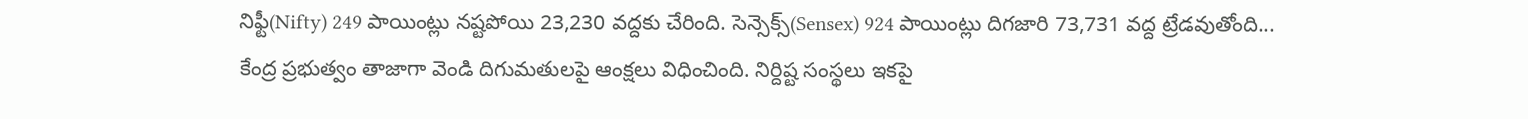నిఫ్టీ(Nifty) 249 పాయింట్లు నష్టపోయి 23,230 వద్దకు చేరింది. సెన్సెక్స్(Sensex) 924 పాయింట్లు దిగజారి 73,731 వద్ద ట్రేడవుతోంది...
కేంద్ర ప్రభుత్వం తాజాగా వెండి దిగుమతులపై ఆంక్షలు విధించింది. నిర్దిష్ట సంస్థలు ఇకపై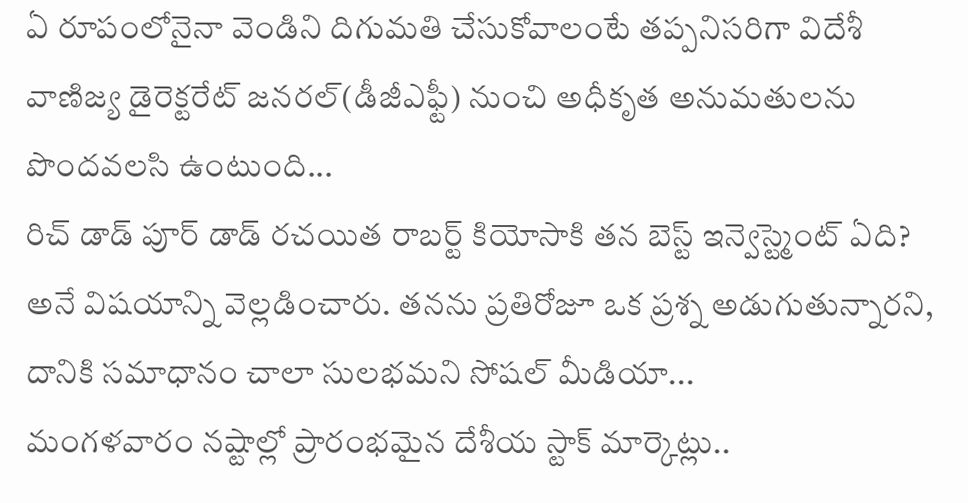ఏ రూపంలోనైనా వెండిని దిగుమతి చేసుకోవాలంటే తప్పనిసరిగా విదేశీ వాణిజ్య డైరెక్టరేట్ జనరల్(డీజీఎఫ్టీ) నుంచి అధీకృత అనుమతులను పొందవలసి ఉంటుంది...
రిచ్ డాడ్ పూర్ డాడ్ రచయిత రాబర్ట్ కియోసాకి తన బెస్ట్ ఇన్వెస్ట్మెంట్ ఏది? అనే విషయాన్ని వెల్లడించారు. తనను ప్రతిరోజూ ఒక ప్రశ్న అడుగుతున్నారని, దానికి సమాధానం చాలా సులభమని సోషల్ మీడియా...
మంగళవారం నష్టాల్లో ప్రారంభమైన దేశీయ స్టాక్ మార్కెట్లు..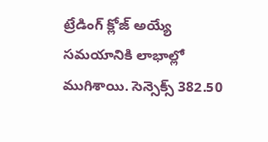ట్రేడింగ్ క్లోజ్ అయ్యే సమయానికి లాభాల్లో ముగిశాయి. సెన్సెక్స్ 382.50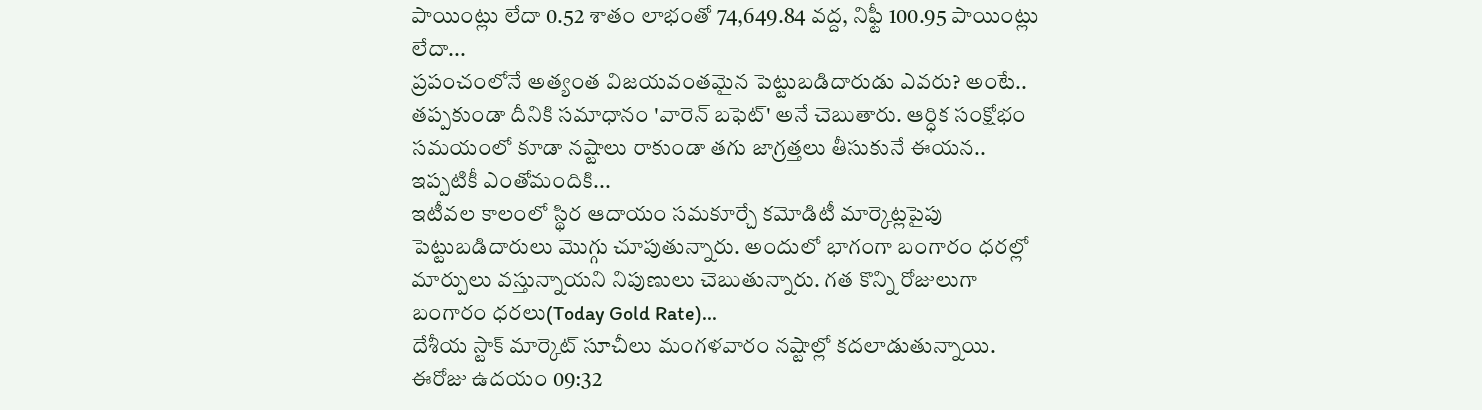పాయింట్లు లేదా 0.52 శాతం లాభంతో 74,649.84 వద్ద, నిఫ్టీ 100.95 పాయింట్లు లేదా...
ప్రపంచంలోనే అత్యంత విజయవంతమైన పెట్టుబడిదారుడు ఎవరు? అంటే.. తప్పకుండా దీనికి సమాధానం 'వారెన్ బఫెట్' అనే చెబుతారు. ఆర్ధిక సంక్షోభం సమయంలో కూడా నష్టాలు రాకుండా తగు జాగ్రత్తలు తీసుకునే ఈయన.. ఇప్పటికీ ఎంతోమందికి...
ఇటీవల కాలంలో స్థిర ఆదాయం సమకూర్చే కమోడిటీ మార్కెట్లపైపు పెట్టుబడిదారులు మొగ్గు చూపుతున్నారు. అందులో భాగంగా బంగారం ధరల్లో మార్పులు వస్తున్నాయని నిపుణులు చెబుతున్నారు. గత కొన్ని రోజులుగా బంగారం ధరలు(Today Gold Rate)...
దేశీయ స్టాక్ మార్కెట్ సూచీలు మంగళవారం నష్టాల్లో కదలాడుతున్నాయి. ఈరోజు ఉదయం 09:32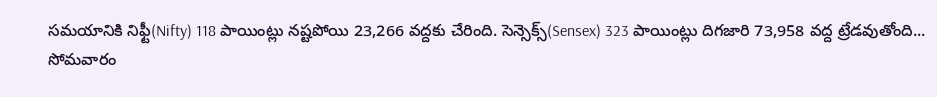సమయానికి నిఫ్టీ(Nifty) 118 పాయింట్లు నష్టపోయి 23,266 వద్దకు చేరింది. సెన్సెక్స్(Sensex) 323 పాయింట్లు దిగజారి 73,958 వద్ద ట్రేడవుతోంది...
సోమవారం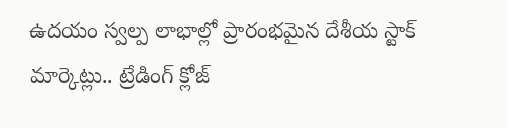ఉదయం స్వల్ప లాభాల్లో ప్రారంభమైన దేశీయ స్టాక్ మార్కెట్లు.. ట్రేడింగ్ క్లోజ్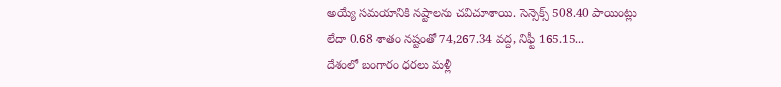అయ్యే సమయానికి నష్టాలను చవిచూశాయి. సెన్సెక్స్ 508.40 పాయింట్లు లేదా 0.68 శాతం నష్టంతో 74,267.34 వద్ద, నిఫ్టీ 165.15...
దేశంలో బంగారం ధరలు మళ్లీ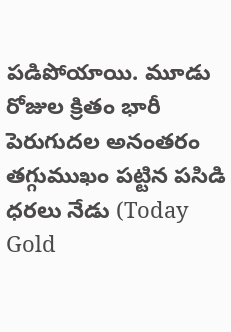పడిపోయాయి. మూడు రోజుల క్రితం భారీ పెరుగుదల అనంతరం తగ్గుముఖం పట్టిన పసిడి ధరలు నేడు (Today Gold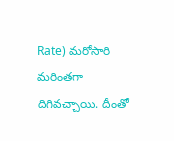Rate) మరోసారి మరింతగా దిగివచ్చాయి. దీంతో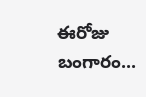ఈరోజు బంగారం...